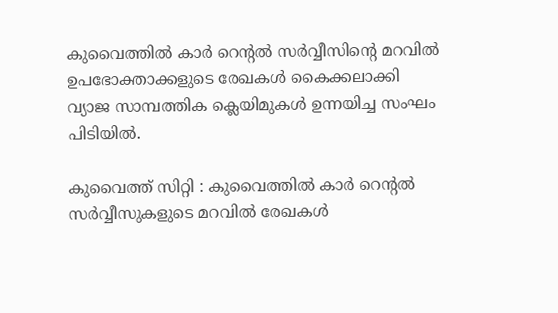കുവൈത്തിൽ കാർ റെന്റൽ സർവ്വീസിന്റെ മറവിൽ ഉപഭോക്താക്കളുടെ രേഖകൾ കൈക്കലാക്കി വ്യാജ സാമ്പത്തിക ക്ലെയിമുകൾ ഉന്നയിച്ച സംഘം പിടിയിൽ.

കുവൈത്ത് സിറ്റി : കുവൈത്തിൽ കാർ റെന്റൽ സർവ്വീസുകളുടെ മറവിൽ രേഖകൾ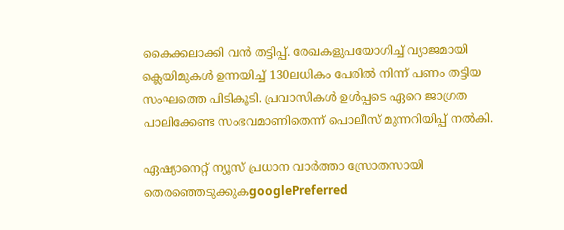കൈക്കലാക്കി വൻ തട്ടിപ്പ്. രേഖകളുപയോഗിച്ച് വ്യാജമായി ക്ലെയിമുകൾ ഉന്നയിച്ച് 130ലധികം പേരിൽ നിന്ന് പണം തട്ടിയ സംഘത്തെ പിടികൂടി. പ്രവാസികൾ ഉൾപ്പടെ ഏറെ ജാഗ്രത പാലിക്കേണ്ട സംഭവമാണിതെന്ന് പൊലീസ് മുന്നറിയിപ്പ് നൽകി.

ഏഷ്യാനെറ്റ് ന്യൂസ് പ്രധാന വാർത്താ സ്രോതസായി തെരഞ്ഞെടുക്കുകgooglePreferred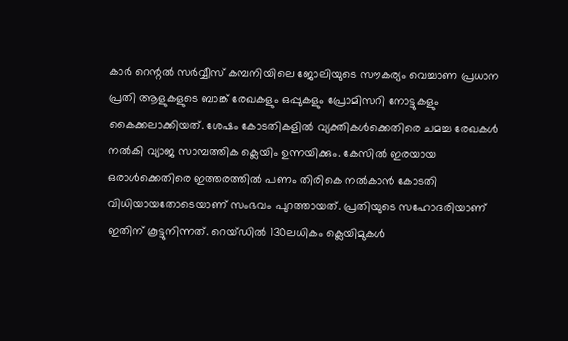കാർ റെന്റൽ സർവ്വീസ് കമ്പനിയിലെ ജോലിയുടെ സൗകര്യം വെച്ചാണ പ്രധാന പ്രതി ആളുകളുടെ ബാങ്ക് രേഖകളും ഒപ്പുകളും പ്രോമിസറി നോട്ടുകളും കൈക്കലാക്കിയത്. ശേഷം കോടതികളിൽ വ്യക്തികൾക്കെതിരെ ചമച്ച രേഖകൾ നൽകി വ്യാജ സാമ്പത്തിക ക്ലെയിം ഉന്നയിക്കും. കേസിൽ ഇരയായ ഒരാൾക്കെതിരെ ഇത്തരത്തിൽ പണം തിരികെ നൽകാൻ കോടതി വിധിയായതോടെയാണ് സംഭവം പുറത്തായത്. പ്രതിയുടെ സഹോദരിയാണ് ഇതിന് കൂട്ടുനിന്നത്. റെയ്ഡിൽ 130ലധികം ക്ലെയിമുകൾ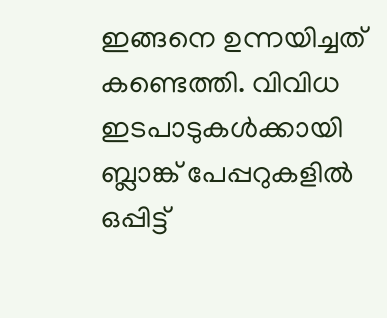ഇങ്ങനെ ഉന്നയിച്ചത് കണ്ടെത്തി. വിവിധ ഇടപാടുകൾക്കായി ബ്ലാങ്ക് പേപ്പറുകളിൽ ഒപ്പിട്ട്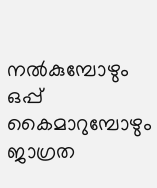നൽകുമ്പോഴും ഒപ്പ് കൈമാറുമ്പോഴും ജാഗ്രത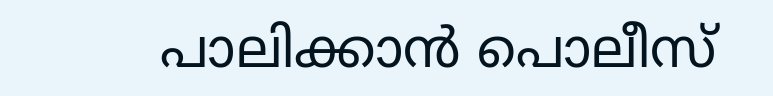പാലിക്കാൻ പൊലീസ്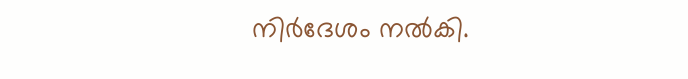നിർദേശം നൽകി.